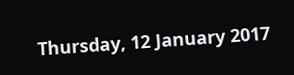Thursday, 12 January 2017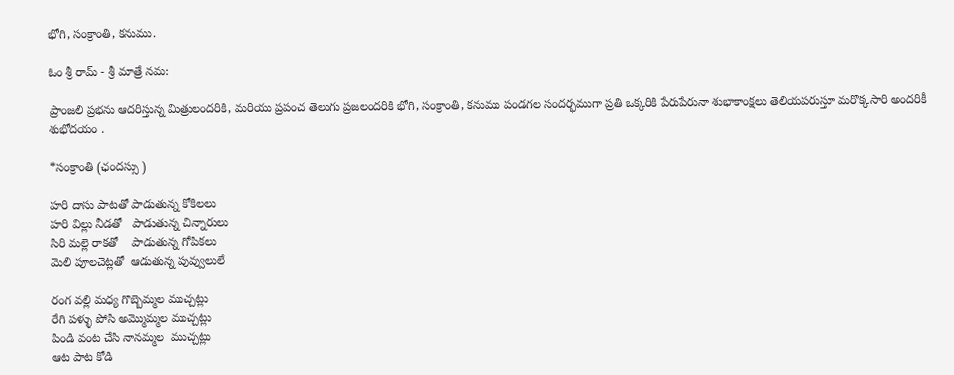భోగి, సంక్రాంతి, కనుము.

ఓం శ్రీ రామ్ - శ్రీ మాత్రే నమ:

ప్రాంజలి ప్రభను ఆదరిస్తున్న మిత్రులందరికి, మరియు ప్రపంచ తెలుగు ప్రజలందరికి భోగి, సంక్రాంతి, కనుము పండగల సందర్భముగా ప్రతి ఒక్కరికి పేరుపేరునా శుభాకాంక్షలు తెలియపరుస్తూ మరొక్కసారి అందరికీ శుభోదయం .

*సంక్రాంతి (ఛందస్సు )

హరి దాసు పాటతో పాడుతున్న కోకిలలు
హరి విల్లు నీడతో   పాడుతున్న చిన్నారులు
సిరి మల్లె రాకతో    పాడుతున్న గోపికలు
మెలి పూలచెట్లతో  ఆడుతున్న పువ్వులులే

రంగ వల్లి మధ్య గొబ్బెమ్మల ముచ్చట్లు
రేగి పళ్ళు పోసి అమ్మొమ్మల ముచ్చట్లు
పిండి వంట చేసి నానమ్మల  ముచ్చట్లు
ఆట పాట కోడి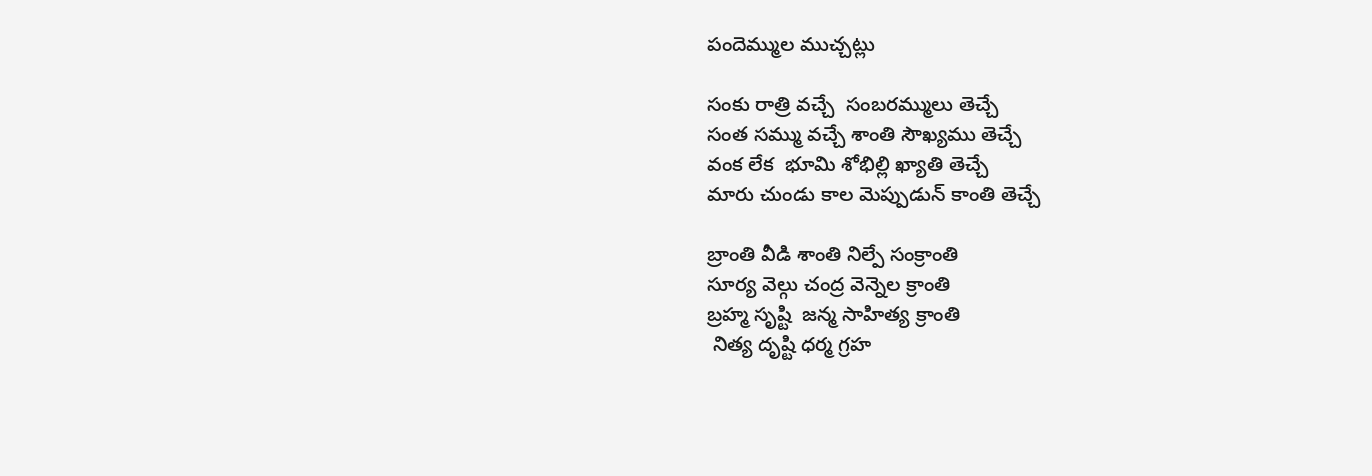పందెమ్ముల ముచ్చట్లు

సంకు రాత్రి వచ్చే  సంబరమ్ములు తెచ్చే
సంత సమ్ము వచ్చే శాంతి సౌఖ్యము తెచ్చే
వంక లేక  భూమి శోభిల్లి ఖ్యాతి తెచ్చే
మారు చుండు కాల మెప్పుడున్ కాంతి తెచ్చే

బ్రాంతి వీడి శాంతి నిల్పే సంక్రాంతి
సూర్య వెల్గు చంద్ర వెన్నెల క్రాంతి
బ్రహ్మ సృష్టి  జన్మ సాహిత్య క్రాంతి
 నిత్య దృష్టి ధర్మ గ్రహ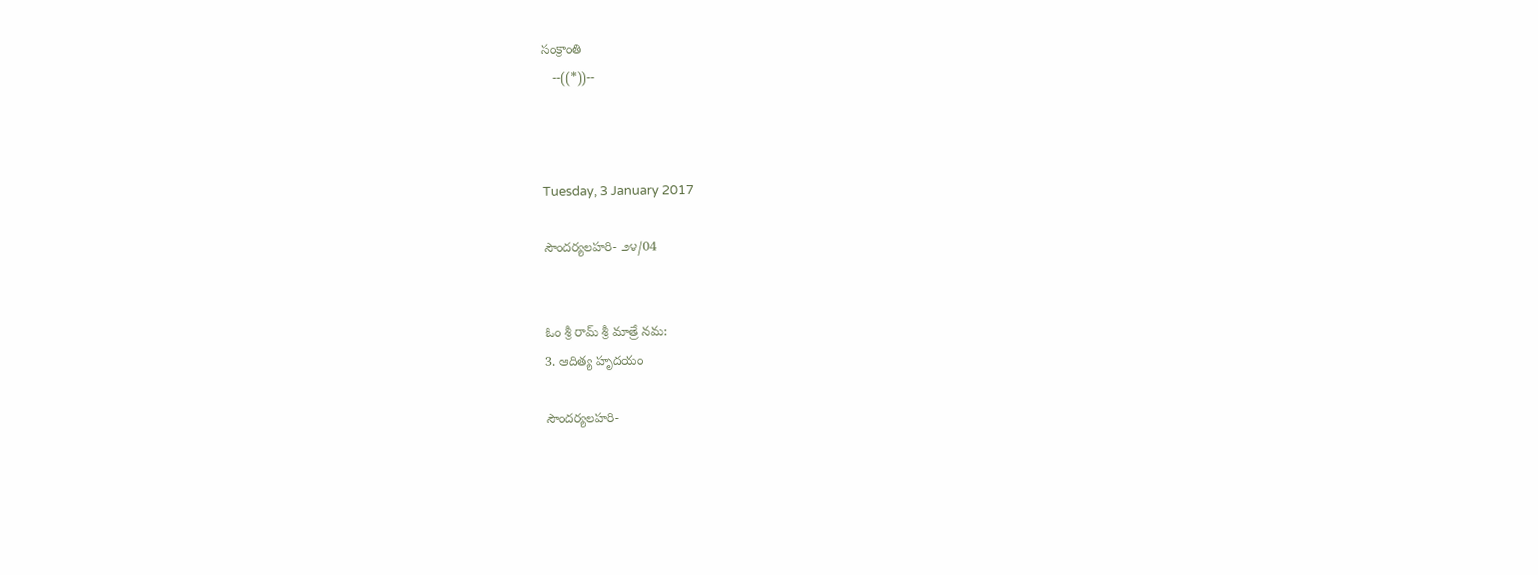సంక్రాంతి
   --((*))--



Tuesday, 3 January 2017

సౌందర్యలహరి- ౨౪/04


ఓం శ్రీ రామ్ శ్రీ మాత్రే నమ:
3. ఆదిత్య హృదయం

సౌందర్యలహరి-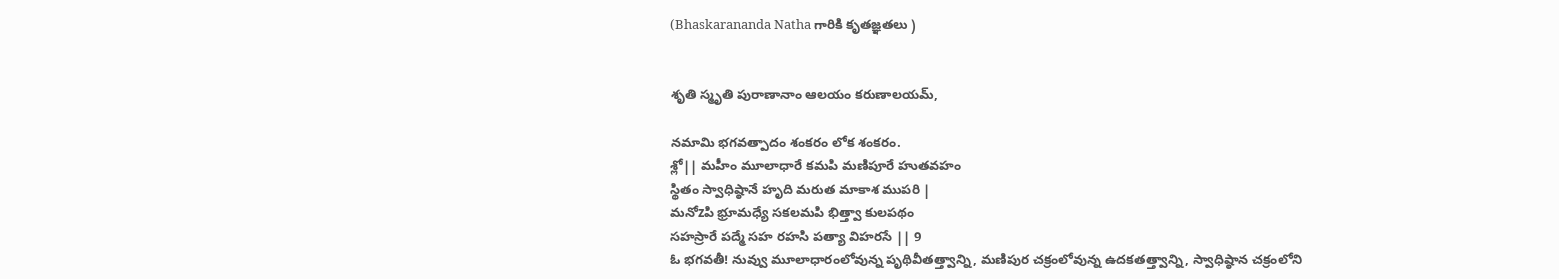(Bhaskarananda Natha గారికి కృతజ్ఞతలు )


శృతి స్మృతి పురాణానాం ఆలయం కరుణాలయమ్,

నమామి భగవత్పాదం శంకరం లోక శంకరం.
శ్లో|| మహీం మూలాధారే కమపి మణిపూరే హుతవహం
స్థితం స్వాధిష్ఠానే హృది మరుత మాకాశ ముపరి |
మనోzపి భ్రూమధ్యే సకలమపి భిత్త్వా కులపథం
సహస్రారే పద్మే సహ రహసి పత్యా విహరసే || 9
ఓ భగవతీ! నువ్వు మూలాధారంలోవున్న పృథివీతత్త్వాన్ని, మణిపుర చక్రంలోవున్న ఉదకతత్త్వాన్ని, స్వాధిష్ఠాన చక్రంలోని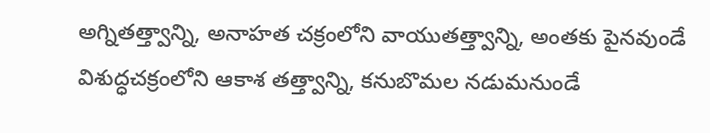అగ్నితత్త్వాన్ని, అనాహత చక్రంలోని వాయుతత్త్వాన్ని, అంతకు పైనవుండే విశుద్ధచక్రంలోని ఆకాశ తత్త్వాన్ని, కనుబొమల నడుమనుండే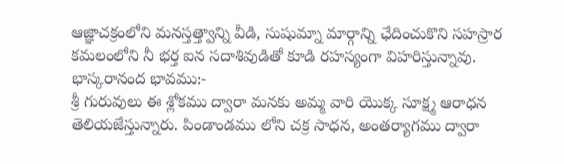ఆజ్ఞాచక్రంలోని మనస్తత్త్వాన్ని వీడి, సుషుమ్నా మార్గాన్ని ఛేదించుకొని సహస్రార కమలంలోని నీ భర్త ఐన సదాశివుడితో కూడి రహస్యంగా విహరిస్తున్నావు.
భాస్కరానంద భావము:-
శ్రీ గురువులు ఈ శ్లోకము ద్వారా మనకు అమ్మ వారి యొక్క సూక్ష్మ ఆరాధన తెలియజేస్తున్నారు. పిండాండము లోని చక్ర సాధన, అంతర్యాగము ద్వారా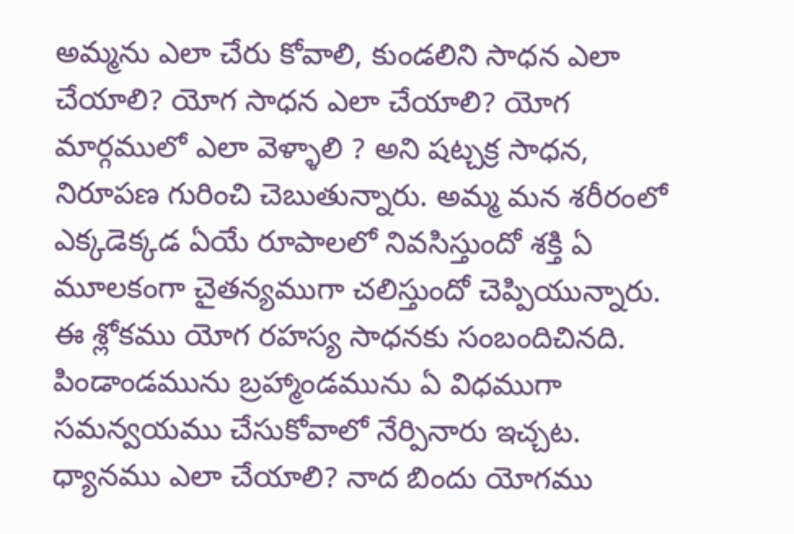అమ్మను ఎలా చేరు కోవాలి, కుండలిని సాధన ఎలా చేయాలి? యోగ సాధన ఎలా చేయాలి? యోగ మార్గములో ఎలా వెళ్ళాలి ? అని షట్చక్ర సాధన, నిరూపణ గురించి చెబుతున్నారు. అమ్మ మన శరీరంలో ఎక్కడెక్కడ ఏయే రూపాలలో నివసిస్తుందో శక్తి ఏ మూలకంగా చైతన్యముగా చలిస్తుందో చెప్పియున్నారు. ఈ శ్లోకము యోగ రహస్య సాధనకు సంబందిచినది. పిండాండమును బ్రహ్మాండమును ఏ విధముగా సమన్వయము చేసుకోవాలో నేర్పినారు ఇచ్చట. ధ్యానము ఎలా చేయాలి? నాద బిందు యోగము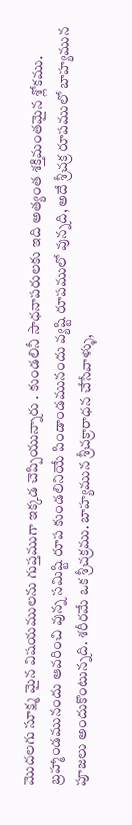మొదలగు సూక్ష్మ మైన విషయములను గుప్తముగా ఇక్కడ చెప్పియున్నారు . కుండలినీ సాధనాపరులకు ఇది అత్యంత శక్తిమంతమైన శ్లోకము. బ్రహ్మాండమునందు ఆవరించి వున్న సమిష్టి రూప కుండలినియే పిండాండమునందు వ్యష్టి రూపములో వున్నది, అదే శ్రీచక్ర రూపములో బాహ్యమున పూజలు అందుకొంటున్నది. శరీరమే ఒక శ్రీచక్రము. బాహ్యమున శ్రీచక్రారాధన చేసేవాళ్ళు,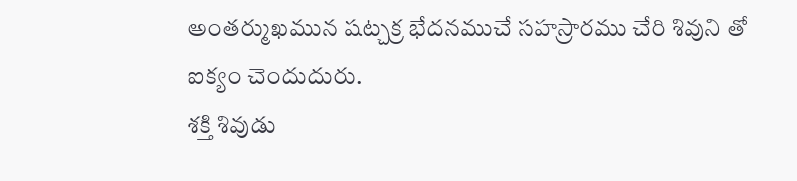అంతర్ముఖమున షట్చక్ర భేదనముచే సహస్రారము చేరి శివుని తో ఐక్యం చెందుదురు.
శక్తి శివుడు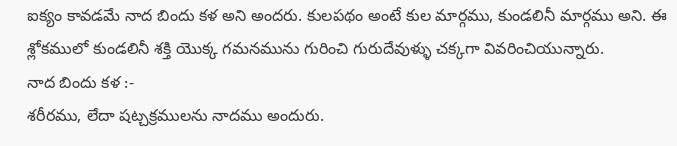ఐక్యం కావడమే నాద బిందు కళ అని అందరు. కులపథం అంటే కుల మార్గము, కుండలినీ మార్గము అని. ఈ శ్లోకములో కుండలినీ శక్తి యొక్క గమనమును గురించి గురుదేవుళ్ళు చక్కగా వివరించియున్నారు.
నాద బిందు కళ :-
శరీరము, లేదా షట్చక్రములను నాదము అందురు.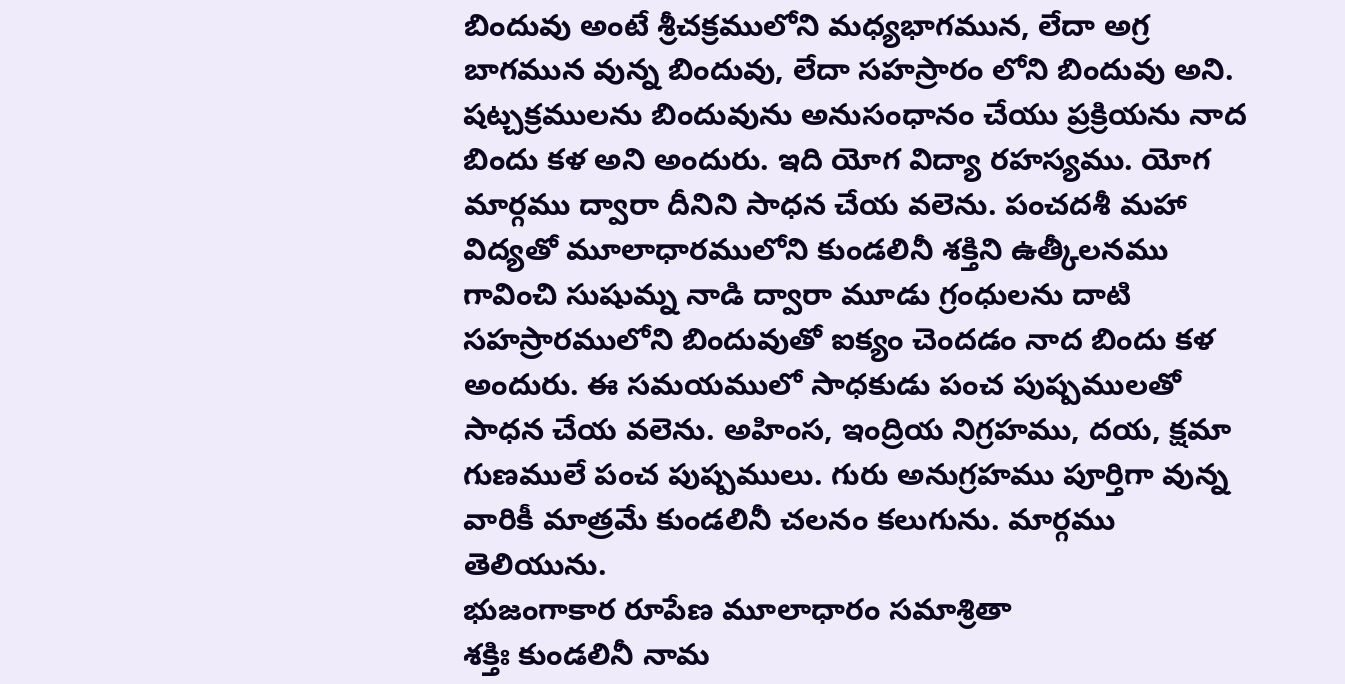బిందువు అంటే శ్రీచక్రములోని మధ్యభాగమున, లేదా అగ్ర బాగమున వున్న బిందువు, లేదా సహస్రారం లోని బిందువు అని. షట్చక్రములను బిందువును అనుసంధానం చేయు ప్రక్రియను నాద బిందు కళ అని అందురు. ఇది యోగ విద్యా రహస్యము. యోగ మార్గము ద్వారా దీనిని సాధన చేయ వలెను. పంచదశీ మహా విద్యతో మూలాధారములోని కుండలినీ శక్తిని ఉత్కీలనము గావించి సుషుమ్న నాడి ద్వారా మూడు గ్రంధులను దాటి సహస్రారములోని బిందువుతో ఐక్యం చెందడం నాద బిందు కళ అందురు. ఈ సమయములో సాధకుడు పంచ పుష్పములతో సాధన చేయ వలెను. అహింస, ఇంద్రియ నిగ్రహము, దయ, క్షమా గుణములే పంచ పుష్పములు. గురు అనుగ్రహము పూర్తిగా వున్న వారికీ మాత్రమే కుండలినీ చలనం కలుగును. మార్గము తెలియును.
భుజంగాకార రూపేణ మూలాధారం సమాశ్రితా
శక్తిః కుండలినీ నామ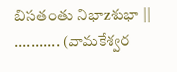బిసతంతు నిభాzశుభా || ........... (వామకేశ్వర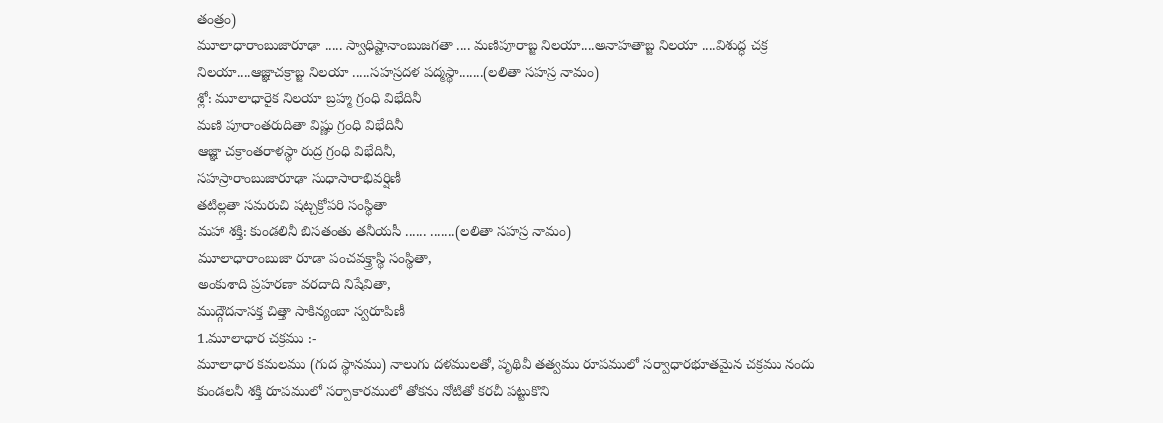తంత్రం)
మూలాధారాంబుజారూఢా ..... స్వాధిష్టానాంబుజగతా .... మణిపూరాబ్జ నిలయా....అనాహతాబ్జ నిలయా ....విశుద్ధ చక్ర నిలయా....ఆజ్ఞాచక్రాబ్జ నిలయా .....సహస్రదళ పద్మస్థా.......(లలితా సహస్ర నామం)
శ్లో: మూలాధారైక నిలయా బ్రహ్మ గ్రంధి విభేదినీ
మణి పూరాంతరుదితా విష్ణు గ్రంధి విభేదినీ
ఆజ్ఞా చక్రాంతరాళస్థా రుద్ర గ్రంధి విభేదినీ,
సహస్రారాంబుజారూఢా సుధాసారాభివర్షిణీ
తటిల్లతా సమరుచి షట్చక్రోపరి సంస్థితా
మహా శక్తి: కుండలినీ బిసతంతు తనీయసీ ...... .......(లలితా సహస్ర నామం)
మూలాధారాంబుజా రూడా పంచవక్త్రాస్థి సంస్థితా,
అంకుశాది ప్రహరణా వరదాది నిషేవితా,
ముద్గౌదనాసక్త చిత్తా సాకిన్యంబా స్వరూపిణీ
1.మూలాధార చక్రము :-
మూలాధార కమలము (గుద స్థానము) నాలుగు దళములతో, పృథివీ తత్వము రూపములో సర్వాధారభూతమైన చక్రము నందు కుండలనీ శక్తి రూపములో సర్పాకారములో తోకను నోటితో కరచీ పట్టుకొని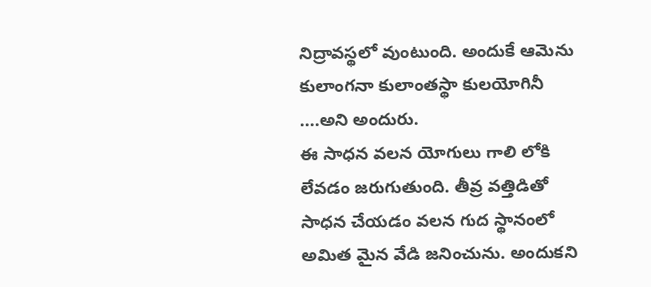నిద్రావస్థలో వుంటుంది. అందుకే ఆమెను కులాంగనా కులాంతస్థా కులయోగినీ ....అని అందురు.
ఈ సాధన వలన యోగులు గాలి లోకి లేవడం జరుగుతుంది. తీవ్ర వత్తిడితో సాధన చేయడం వలన గుద స్థానంలో అమిత మైన వేడి జనించును. అందుకని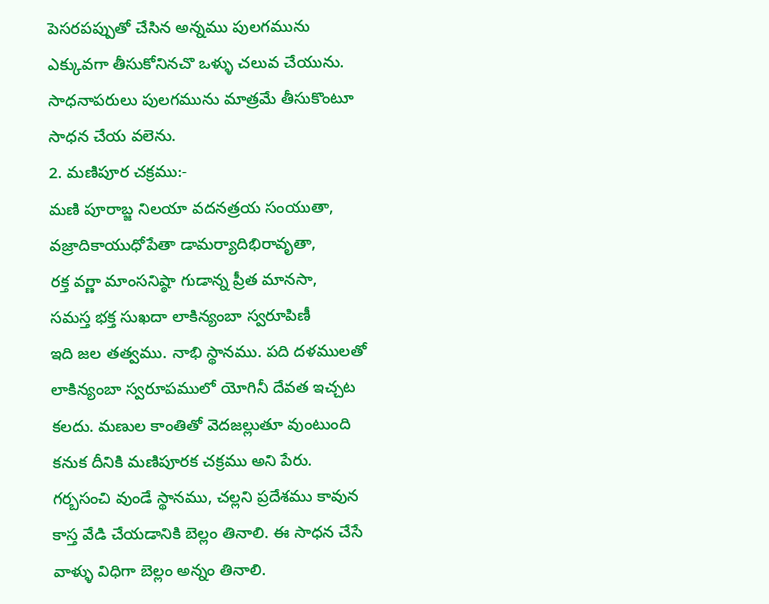పెసరపప్పుతో చేసిన అన్నము పులగమును ఎక్కువగా తీసుకోనినచొ ఒళ్ళు చలువ చేయును. సాధనాపరులు పులగమును మాత్రమే తీసుకొంటూ సాధన చేయ వలెను.
2. మణిపూర చక్రము:-
మణి పూరాబ్జ నిలయా వదనత్రయ సంయుతా,
వజ్రాదికాయుధోపేతా డామర్యాదిభిరావృతా,
రక్త వర్ణా మాంసనిష్ఠా గుడాన్న ప్రీత మానసా,
సమస్త భక్త సుఖదా లాకిన్యంబా స్వరూపిణీ
ఇది జల తత్వము. నాభి స్థానము. పది దళములతో లాకిన్యంబా స్వరూపములో యోగినీ దేవత ఇచ్చట కలదు. మణుల కాంతితో వెదజల్లుతూ వుంటుంది కనుక దీనికి మణిపూరక చక్రము అని పేరు. గర్బసంచి వుండే స్థానము, చల్లని ప్రదేశము కావున కాస్త వేడి చేయడానికి బెల్లం తినాలి. ఈ సాధన చేసే వాళ్ళు విధిగా బెల్లం అన్నం తినాలి.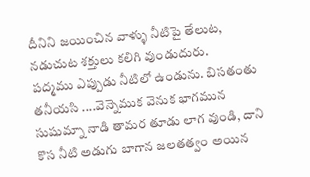దీనిని జయించిన వాళ్ళు నీటిపై తేలుట, నడుచుట శక్తులు కలిగి వుండుదురు.
పద్మము ఎప్పుడు నీటిలో ఉండును. బిసతంతు తనీయసి ....వెన్నెముక వెనుక భాగమున సుషుమ్నా నాడి తామర తూడు లాగ వుండి, దాని కొస నీటి అడుగు బాగాన జలతత్వం అయిన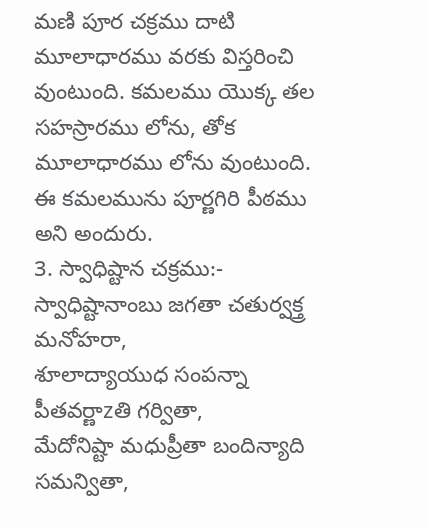మణి పూర చక్రము దాటి మూలాధారము వరకు విస్తరించి వుంటుంది. కమలము యొక్క తల సహస్రారము లోను, తోక మూలాధారము లోను వుంటుంది. ఈ కమలమును పూర్ణగిరి పీఠము అని అందురు.
3. స్వాధిష్టాన చక్రము:-
స్వాధిష్టానాంబు జగతా చతుర్వక్త్ర మనోహరా,
శూలాద్యాయుధ సంపన్నా పీతవర్ణాzతి గర్వితా,
మేదోనిష్టా మధుప్రీతా బందిన్యాది సమన్వితా,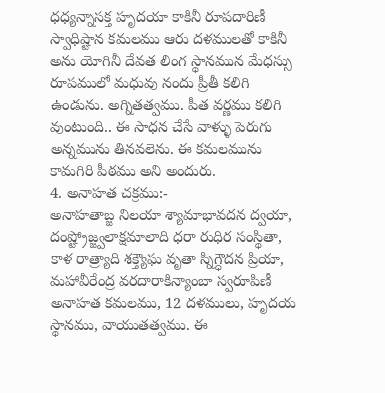ధధ్యన్నాసక్త హృదయా కాకినీ రూపదారిణీ
స్వాధిష్టాన కమలము ఆరు దళములతో కాకినీ అను యోగినీ దేవత లింగ స్థానమున మేధస్సు రూపములో మధువు నందు ప్రీతీ కలిగి ఉండును. అగ్నితత్వము. పీత వర్ణము కలిగి వుంటుంది.. ఈ సాధన చేసే వాళ్ళు పెరుగు అన్నమును తినవలెను. ఈ కమలమును కామగిరి పీఠము అని అందురు.
4. అనాహత చక్రము:-
అనాహతాబ్జ నిలయా శ్యామాభావదన ద్వయా,
దంష్ట్రోజ్జ్వలాక్షమాలాది ధరా రుధిర సంస్థితా,
కాళ రాత్ర్యాది శక్త్యౌఘ వృతా స్నిగ్ధౌదన ప్రియా,
మహావీరేంద్ర వరదారాకిన్యాంబా స్వరూపిణీ
అనాహత కమలము, 12 దళములు, హృదయ స్థానము, వాయుతత్వము. ఈ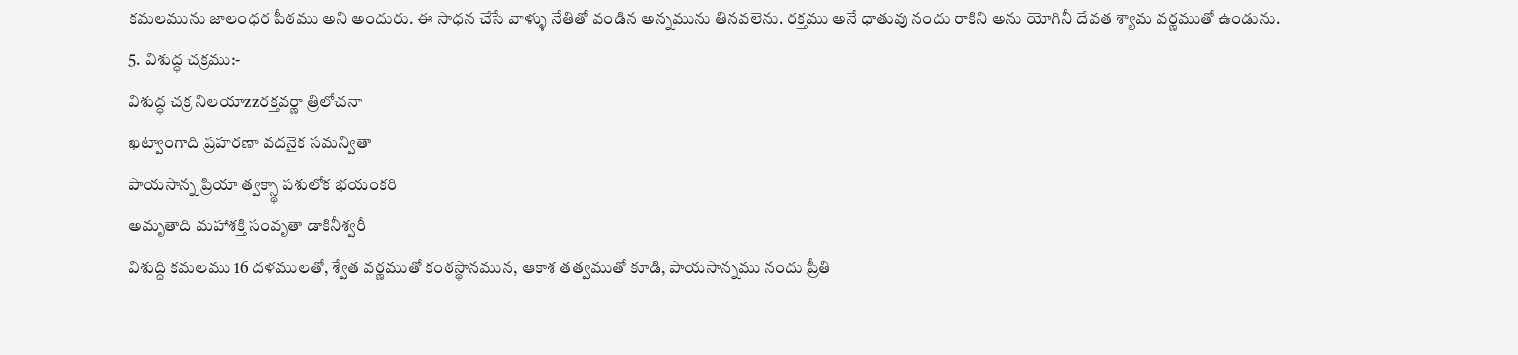కమలమును జాలంధర పీఠము అని అందురు. ఈ సాధన చేసే వాళ్ళు నేతితో వండిన అన్నమును తినవలెను. రక్తము అనే ధాతువు నందు రాకిని అను యోగినీ దేవత శ్యామ వర్ణముతో ఉండును.
5. విశుద్ధ చక్రము:-
విశుద్ధ చక్ర నిలయాzzరక్తవర్ణా త్రిలోచనా
ఖట్వాంగాది ప్రహరణా వదనైక సమన్వితా
పాయసాన్న ప్రియా త్వక్స్థా పశులోక భయంకరి
అమృతాది మహాశక్తి సంవృతా డాకినీశ్వరీ
విశుద్ది కమలము 16 దళములతో, శ్వేత వర్ణముతో కంఠస్థానమున, ఆకాశ తత్వముతో కూడి, పాయసాన్నము నందు ప్రీతి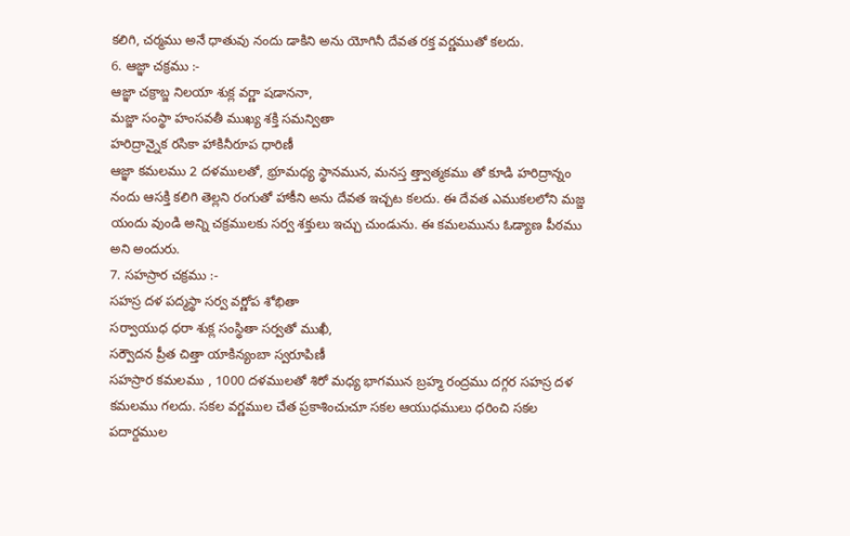కలిగి, చర్మము అనే ధాతువు నందు డాకిని అను యోగినీ దేవత రక్త వర్ణముతో కలదు.
6. ఆజ్ఞా చక్రము :-
ఆజ్ఞా చక్రాబ్జ నిలయా శుక్ల వర్ణా షడాననా,
మజ్జా సంస్థా హంసవతీ ముఖ్య శక్తి సమన్వితా
హరిద్రాన్నైక రసికా హాకినీరూప ధారిణీ
ఆజ్ఞా కమలము 2 దళములతో, భ్రూమధ్య స్థానమున, మనస్త త్త్వాత్మకము తో కూడి హరిద్రాన్నం నందు ఆసక్తి కలిగి తెల్లని రంగుతో హాకీని అను దేవత ఇచ్చట కలదు. ఈ దేవత ఎముకలలోని మజ్జ యందు వుండి అన్ని చక్రములకు సర్వ శక్తులు ఇచ్చు చుండును. ఈ కమలమును ఓడ్యాణ పీఠము అని అందురు.
7. సహస్రార చక్రము :-
సహస్ర దళ పద్మస్థా సర్వ వర్ణోప శోభితా
సర్వాయుధ ధరా శుక్ల సంస్థితా సర్వతో ముఖీ,
సర్వౌదన ప్రీత చిత్తా యాకిన్యంబా స్వరూపిణీ
సహస్రార కమలము , 1000 దళములతో శిరో మధ్య భాగమున బ్రహ్మ రంద్రము దగ్గర సహస్ర దళ కమలము గలదు. సకల వర్ణముల చేత ప్రకాశించుచూ సకల ఆయుధములు ధరించి సకల పదార్దముల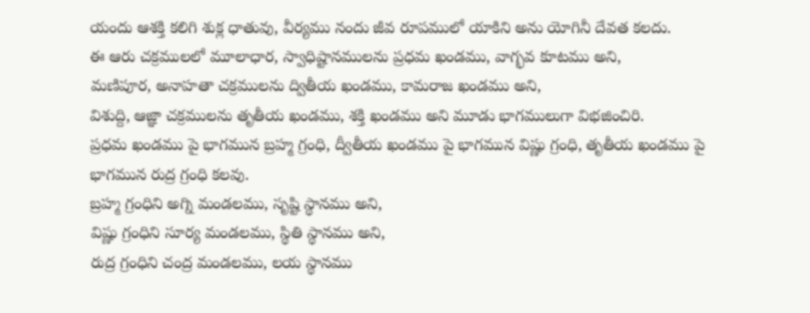యందు ఆశక్తి కలిగి శుక్ల ధాతువు, వీర్యము నందు జీవ రూపములో యాకిని అను యోగినీ దేవత కలదు.
ఈ ఆరు చక్రములలో మూలాధార, స్వాధిష్టానములను ప్రధమ ఖండము, వాగ్భవ కూటము అని,
మణిపూర, అనాహతా చక్రములను ద్వితీయ ఖండము, కామరాజ ఖండము అని,
విశుద్ది, ఆజ్ఞా చక్రములను తృతీయ ఖండము, శక్తి ఖండము అని మూడు భాగములుగా విభజించిరి.
ప్రధమ ఖండము పై భాగమున బ్రహ్మ గ్రంధి, ద్వీతీయ ఖండము పై భాగమున విష్ణు గ్రంధి, తృతీయ ఖండము పై భాగమున రుద్ర గ్రంధి కలవు.
బ్రహ్మ గ్రంధిని అగ్ని మండలము, సృష్టి స్థానము అని,
విష్ణు గ్రంధిని సూర్య మండలము, స్థితి స్థానము అని,
రుద్ర గ్రంధిని చంద్ర మండలము, లయ స్థానము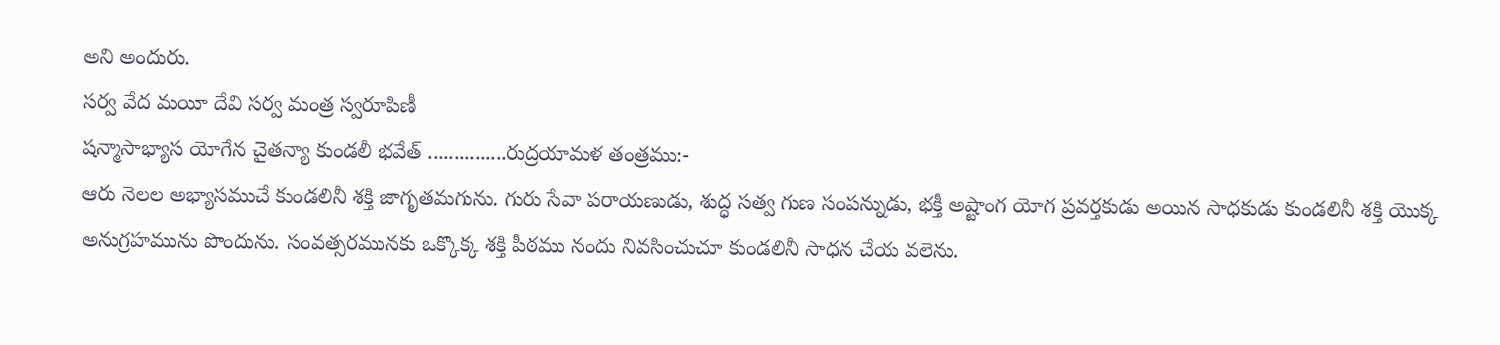అని అందురు.
సర్వ వేద మయీ దేవి సర్వ మంత్ర స్వరూపిణీ
షన్మాసాభ్యాస యోగేన చైతన్యా కుండలీ భవేత్ ...............రుద్రయామళ తంత్రము:-
ఆరు నెలల అభ్యాసముచే కుండలినీ శక్తి జాగృతమగును. గురు సేవా పరాయణుడు, శుద్ధ సత్వ గుణ సంపన్నుడు, భక్తీ అష్టాంగ యోగ ప్రవర్తకుడు అయిన సాధకుడు కుండలినీ శక్తి యొక్క అనుగ్రహమును పొందును. సంవత్సరమునకు ఒక్కొక్క శక్తి పీఠము నందు నివసించుచూ కుండలినీ సాధన చేయ వలెను.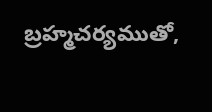బ్రహ్మచర్యముతో,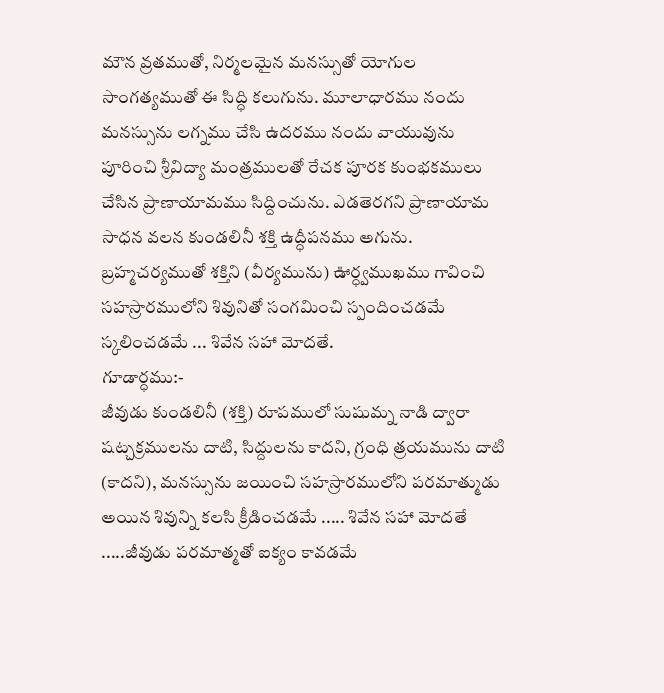మౌన వ్రతముతో, నిర్మలమైన మనస్సుతో యోగుల సాంగత్యముతో ఈ సిద్ధి కలుగును. మూలాధారము నందు మనస్సును లగ్నము చేసి ఉదరము నందు వాయువును పూరించి శ్రీవిద్యా మంత్రములతో రేచక పూరక కుంభకములు చేసిన ప్రాణాయామము సిద్దించును. ఎడతెరగని ప్రాణాయామ సాధన వలన కుండలినీ శక్తి ఉద్ధీపనము అగును. బ్రహ్మచర్యముతో శక్తిని (వీర్యమును) ఊర్ధ్వముఖము గావించి సహస్రారములోని శివునితో సంగమించి స్పందించడమే స్కలించడమే ... శివేన సహా మోదతే.
గూడార్ధము:-
జీవుడు కుండలినీ (శక్తి) రూపములో సుషుమ్న నాడి ద్వారా షట్చక్రములను దాటి, సిద్దులను కాదని, గ్రంధి త్రయమును దాటి (కాదని), మనస్సును జయించి సహస్రారములోని పరమాత్ముడు అయిన శివున్ని కలసి క్రీడించడమే ..... శివేన సహా మోదతే .....జీవుడు పరమాత్మతో ఐక్యం కావడమే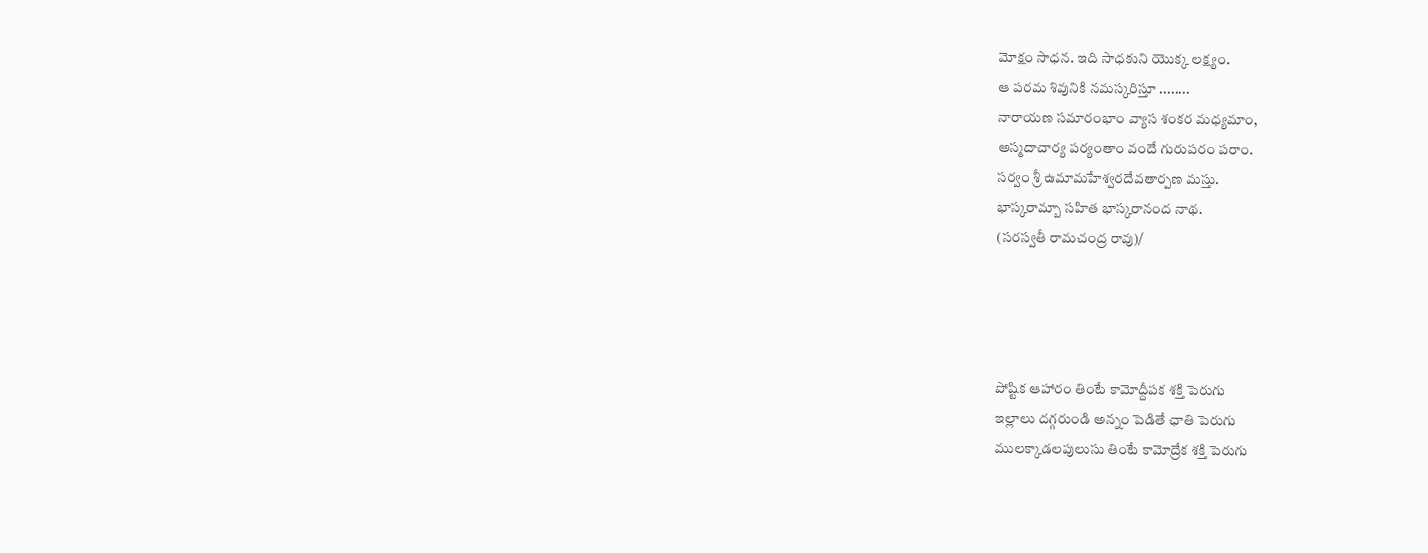మోక్షం సాధన. ఇది సాధకుని యొక్క లక్ష్యం.
ఆ పరమ శివునికి నమస్కరిస్తూ ........
నారాయణ సమారంభాం వ్యాస శంకర మధ్యమాం,
అస్మదాచార్య పర్యంతాం వందే గురుపరం పరాం.
సర్వం శ్రీ ఉమామహేశ్వరదేవతార్పణ మస్తు.
భాస్కరామ్బా సహిత భాస్కరానంద నాథ.
(సరస్వతీ రామచంద్ర రావు)/




పోష్టిక ఆహారం తింటే కామోద్దీపక శక్తి పెరుగు
ఇల్లాలు దగ్గరుండి అన్నం పెడితే ఛాతి పెరుగు
ములక్కాడలపులుసు తింటే కామోద్రేక శక్తి పెరుగు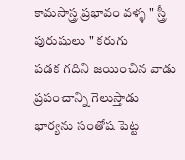కామసాస్త్ర ప్రభావం వళ్ళ " స్త్రీ పురుషులు " కరుగు
పడక గదిని జయించిన వాడు ప్రపంచాన్ని గెలుస్తాడు
భార్యను సంతోష పెట్ట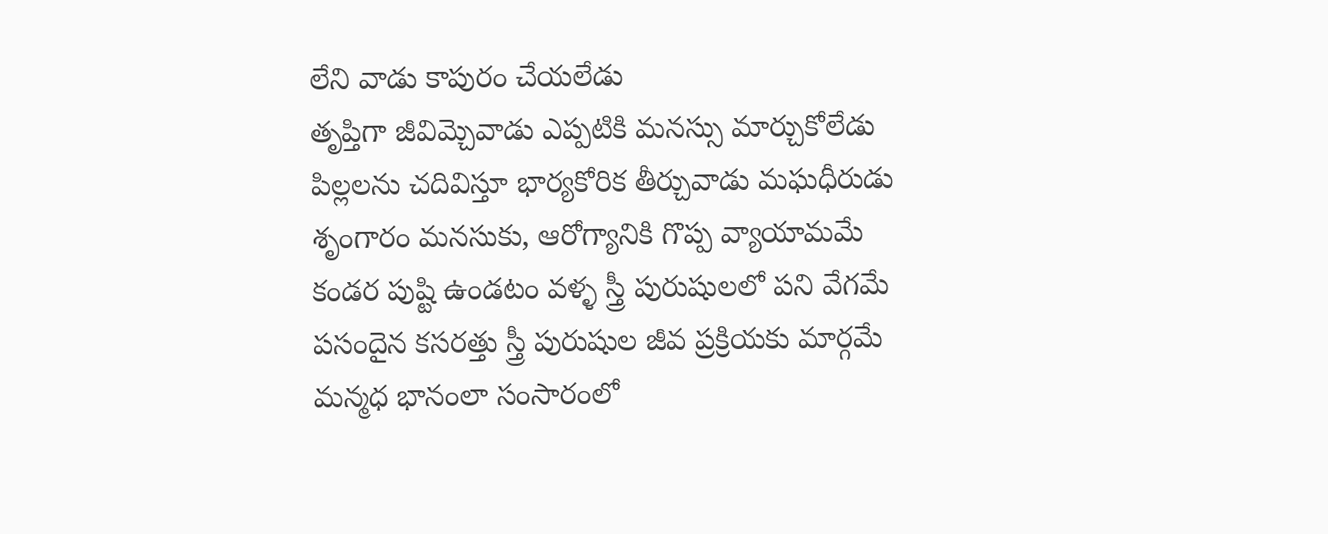లేని వాడు కాపురం చేయలేడు
తృప్తిగా జీవిమ్చెవాడు ఎప్పటికి మనస్సు మార్చుకోలేడు
పిల్లలను చదివిస్తూ భార్యకోరిక తీర్చువాడు మఘధీరుడు
శృంగారం మనసుకు, ఆరోగ్యానికి గొప్ప వ్యాయామమే
కండర పుష్టి ఉండటం వళ్ళ స్త్రీ పురుషులలో పని వేగమే
పసందైన కసరత్తు స్త్రీ పురుషుల జీవ ప్రక్రియకు మార్గమే
మన్మధ భానంలా సంసారంలో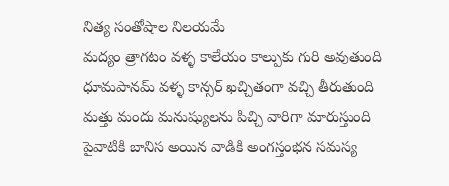నిత్య సంతోషాల నిలయమే
మద్యం త్రాగటం వళ్ళ కాలేయం కాల్పుకు గురి అవుతుంది
ధూమపానమ్ వళ్ళ కాన్సర్ ఖచ్చితంగా వచ్చి తీరుతుంది
మత్తు మందు మనుష్యులను పిచ్చి వారిగా మారుస్తుంది
పైవాటికి బానిస అయిన వాడికి అంగస్తంభన సమస్య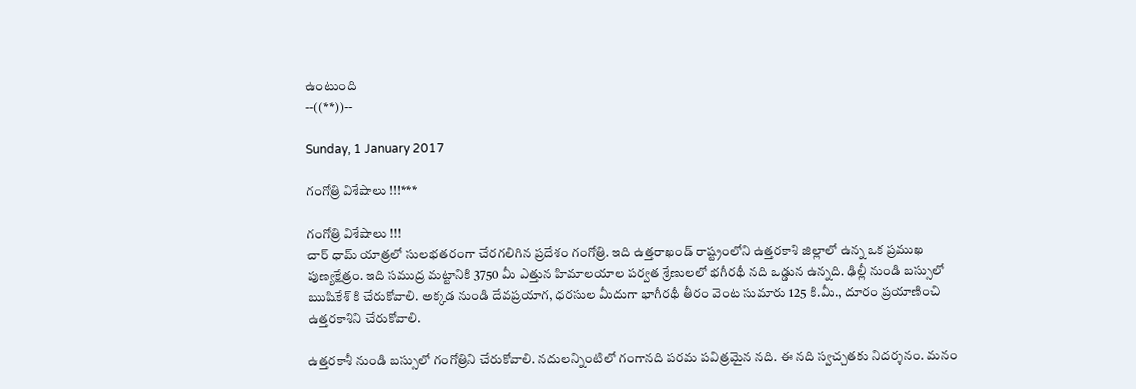ఉంటుంది
--((**))--

Sunday, 1 January 2017

గంగోత్రి విశేషాలు !!!***

గంగోత్రి విశేషాలు !!!
చార్ ధామ్ యాత్రలో సులభతరంగా చేరగలిగిన ప్రదేశం గంగోత్రి. ఇది ఉత్తరాఖండ్ రాష్ట్రంలోని ఉత్తరకాశి జిల్లాలో ఉన్న ఒక ప్రముఖ పుణ్యక్షేత్రం. ఇది సముద్ర మట్టానికి 3750 మీ ఎత్తున హిమాలయాల పర్వత శ్రేణులలో భగీరథీ నది ఒడ్డున ఉన్నది. ఢిల్లీ నుండి బస్సులో ఋషికేశ్ కి చేరుకోవాలి. అక్కడ నుండి దేవప్రయాగ, ధరసుల మీదుగా భాగీరథీ తీరం వెంట సుమారు 125 కి.మీ., దూరం ప్రయాణించి ఉత్తరకాశిని చేరుకోవాలి.

ఉత్తరకాశీ నుండి బస్సులో గంగోత్రిని చేరుకోవాలి. నదులన్నింటిలో గంగానది పరమ పవిత్రమైన నది. ఈ నది స్వచ్చతకు నిదర్శనం. మనం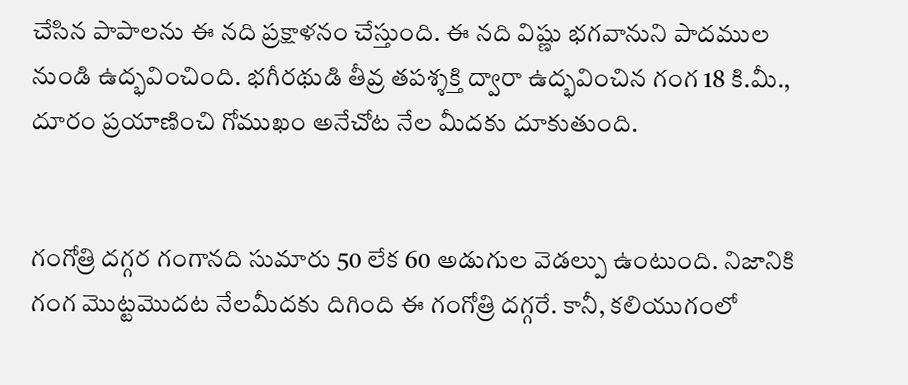చేసిన పాపాలను ఈ నది ప్రక్షాళనం చేస్తుంది. ఈ నది విష్ణు భగవానుని పాదముల నుండి ఉద్భవించింది. భగీరథుడి తీవ్ర తపశ్శక్తి ద్వారా ఉద్భవించిన గంగ 18 కి.మీ., దూరం ప్రయాణించి గోముఖం అనేచోట నేల మీదకు దూకుతుంది.


గంగోత్రి దగ్గర గంగానది సుమారు 50 లేక 60 అడుగుల వెడల్పు ఉంటుంది. నిజానికి గంగ మొట్టమొదట నేలమీదకు దిగింది ఈ గంగోత్రి దగ్గరే. కానీ, కలియుగంలో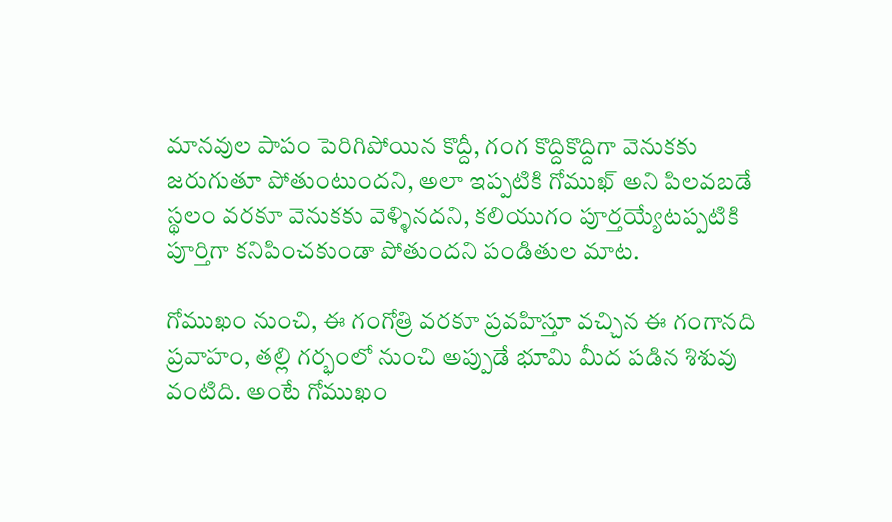మానవుల పాపం పెరిగిపోయిన కొద్దీ, గంగ కొద్దికొద్దిగా వెనుకకు జరుగుతూ పోతుంటుందని, అలా ఇప్పటికి గోముఖ్ అని పిలవబడే స్థలం వరకూ వెనుకకు వెళ్ళినదని, కలియుగం పూర్తయ్యేటప్పటికి పూర్తిగా కనిపించకుండా పోతుందని పండితుల మాట.

గోముఖం నుంచి, ఈ గంగోత్రి వరకూ ప్రవహిస్తూ వచ్చిన ఈ గంగానది ప్రవాహం, తల్లి గర్భంలో నుంచి అప్పుడే భూమి మీద పడిన శిశువు వంటిది. అంటే గోముఖం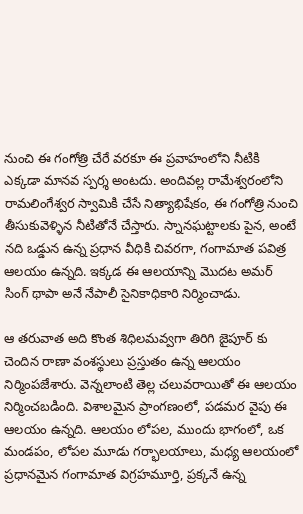నుంచి ఈ గంగోత్రి చేరే వరకూ ఈ ప్రవాహంలోని నీటికి ఎక్కడా మానవ స్పర్శ అంటదు. అందివల్ల రామేశ్వరంలోని రామలింగేశ్వర స్వామికి చేసే నిత్యాభిషేకం, ఈ గంగోత్రి నుంచి తీసుకువెళ్ళిన నీటితోనే చేస్తారు. స్నానఘట్టాలకు పైన, అంటే నది ఒడ్డున ఉన్న ప్రధాన వీధికి చివరగా, గంగామాత పవిత్ర ఆలయం ఉన్నది. ఇక్కడ ఈ ఆలయాన్ని మొదట అమర్ సింగ్ థాపా అనే నేపాలీ సైనికాధికారి నిర్మించాడు.

ఆ తరువాత అది కొంత శిధిలమవ్వగా తిరిగి జైపూర్ కు చెందిన రాణా వంశస్థులు ప్రస్తుతం ఉన్న ఆలయం నిర్మింపజేశారు. వెన్నలాంటి తెల్ల చలువరాయితో ఈ ఆలయం నిర్మించబడింది. విశాలమైన ప్రాంగణంలో, పడమర వైపు ఈ ఆలయం ఉన్నది. ఆలయం లోపల, ముందు భాగంలో, ఒక మండపం, లోపల మూడు గర్భాలయాలు, మధ్య ఆలయంలో ప్రధానమైన గంగామాత విగ్రహమూర్తి, ప్రక్కనే ఉన్న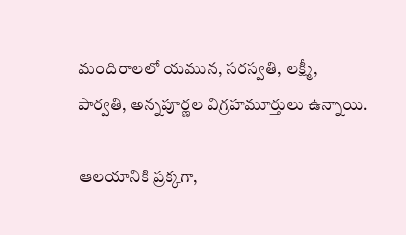మందిరాలలో యమున, సరస్వతి, లక్ష్మీ, పార్వతి, అన్నపూర్ణల విగ్రహమూర్తులు ఉన్నాయి.

ఆలయానికి ప్రక్కగా,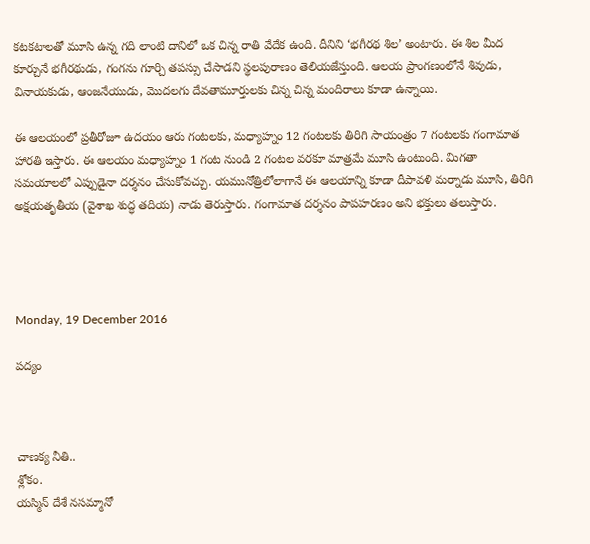కటకటాలతో మూసి ఉన్న గది లాంటి దానిలో ఒక చిన్న రాతి వేదేక ఉంది. దీనిని ‘భగీరథ శిల’ అంటారు. ఈ శిల మీద కూర్చునే భగీరథుడు, గంగను గూర్చి తపస్సు చేసాడని స్థలపురాణం తెలియజేస్తుంది. ఆలయ ప్రాంగణంలోనే శివుడు, వినాయకుడు, ఆంజనేయుడు, మొదలగు దేవతామూర్తులకు చిన్న చిన్న మందిరాలు కూడా ఉన్నాయి.

ఈ ఆలయంలో ప్రతీరోజూ ఉదయం ఆరు గంటలకు, మధ్యాహ్నం 12 గంటలకు తిరిగి సాయంత్రం 7 గంటలకు గంగామాత హారతి ఇస్తారు. ఈ ఆలయం మధ్యాహ్నం 1 గంట నుండి 2 గంటల వరకూ మాత్రమే మూసి ఉంటుంది. మిగతా సమయాలలో ఎప్పుడైనా దర్శనం చేసుకోవచ్చు. యమునోత్రిలోలాగానే ఈ ఆలయాన్ని కూడా దీపావళి మర్నాడు మూసి, తిరిగి అక్షయతృతీయ (వైశాఖ శుద్ధ తదియ) నాడు తెరుస్తారు. గంగామాత దర్శనం పాపహరణం అని భక్తులు తలుస్తారు.




Monday, 19 December 2016

పద్యం



చాణక్య నీతి..
శ్లోకం.
యస్మిన్ దేశే నసమ్మానో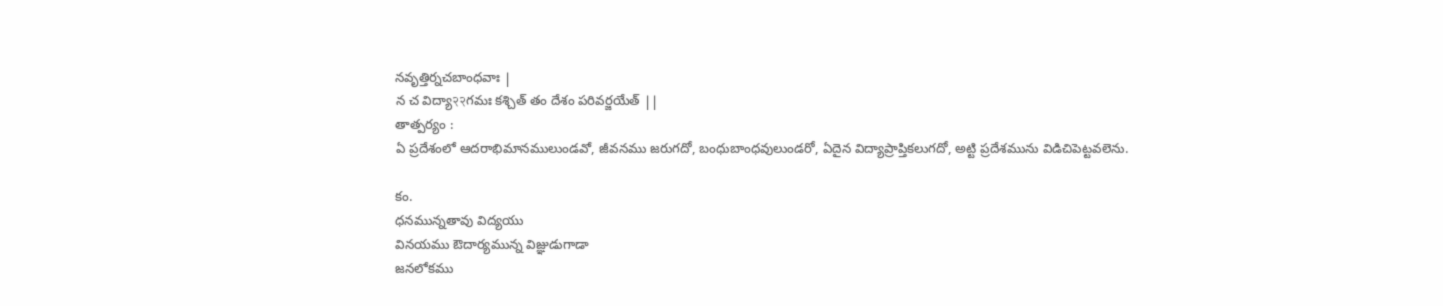నవృత్తిర్నచబాంధవాః |
న చ విద్యా२२గమః కశ్చిత్ తం దేశం పరివర్జయేత్ ||
తాత్పర్యం :
ఏ ప్రదేశంలో ఆదరాభిమానములుండవో, జీవనము జరుగదో, బంధుబాంధవులుండరో, ఏదైన విద్యాప్రాప్తికలుగదో, అట్టి ప్రదేశమును విడిచిపెట్టవలెను.

కం.
ధనమున్నతావు విద్యయు
వినయము ఔదార్యమున్న విజ్ఞుడుగాడా
జనలోకము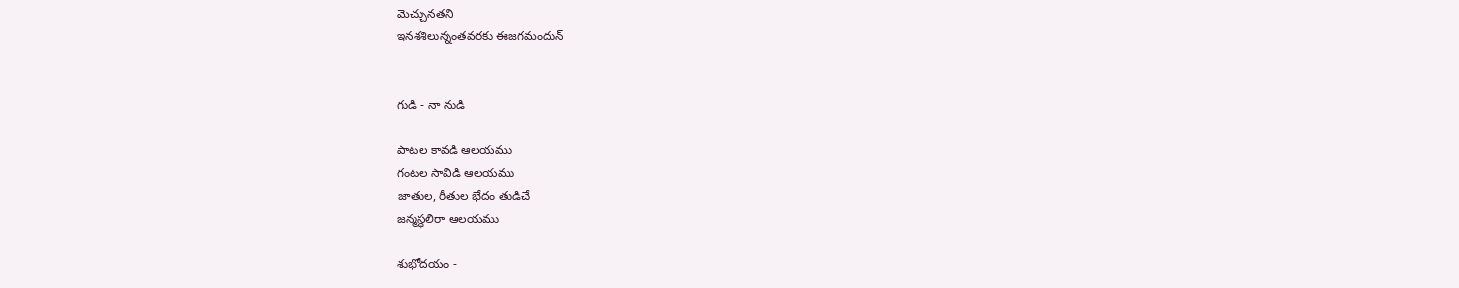మెచ్చునతని
ఇనశశిలున్నంతవరకు ఈజగమందున్


గుడి - నా నుడి

పాటల కావడి ఆలయము
గంటల సావిడి ఆలయము
జాతుల, రీతుల భేదం తుడిచే
జన్మస్థలిరా ఆలయము

శుభోదయం -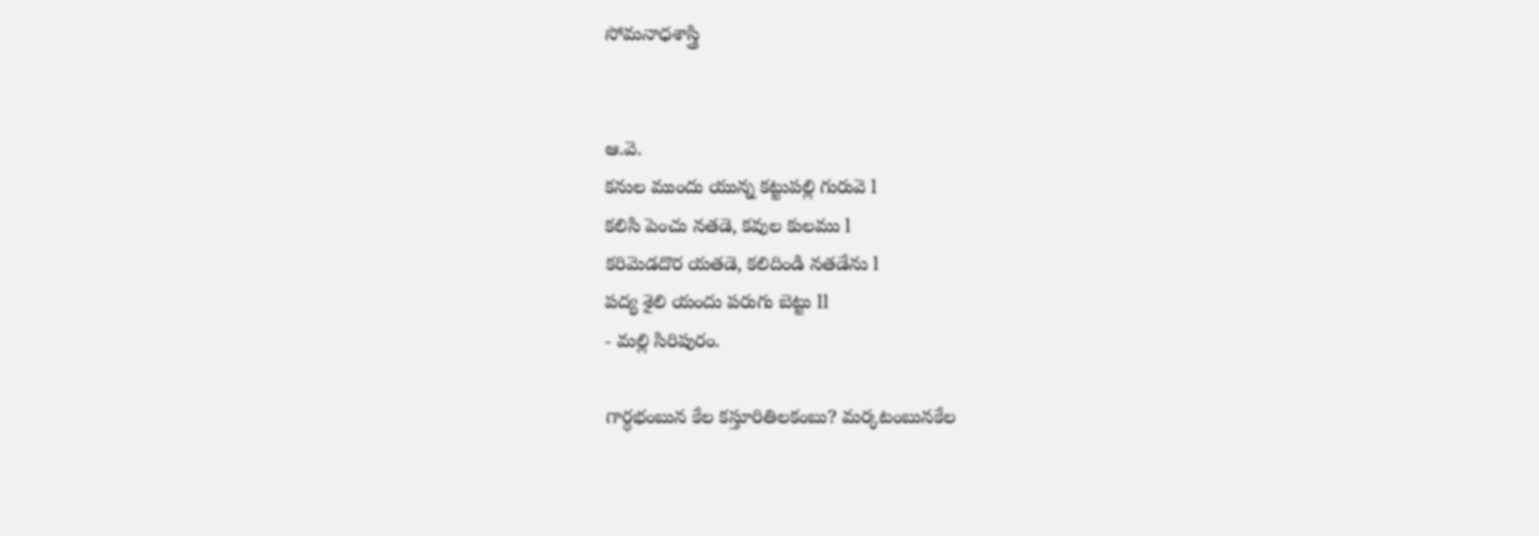సోమనాధశాస్త్రి


ఆ.వె.
కనుల ముందు యున్న కట్టుపల్లి గురువె l
కలిసి పెంచు నతడె, కవుల కులము l
కరిమెడదొర యతడె, కలిదిండి నతడేను l
పద్య శైలి యందు పరుగు బెట్టు ll
- మల్లి సిరిపురం.

గార్ధభంబున కేల కస్తూరితిలకంబు? మర్కటంబునకేల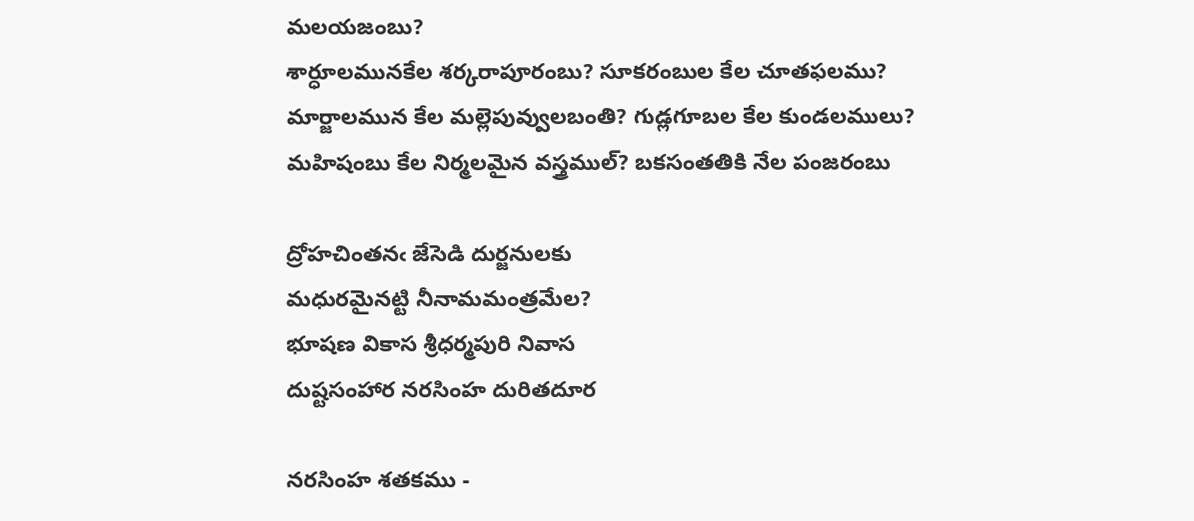మలయజంబు?
శార్ధూలమునకేల శర్కరాపూరంబు? సూకరంబుల కేల చూతఫలము?
మార్జాలమున కేల మల్లెపువ్వులబంతి? గుడ్లగూబల కేల కుండలములు?
మహిషంబు కేల నిర్మలమైన వస్త్రముల్? బకసంతతికి నేల పంజరంబు

ద్రోహచింతనఁ జేసెడి దుర్జనులకు
మధురమైనట్టి నీనామమంత్రమేల?
భూషణ వికాస శ్రీధర్మపురి నివాస
దుష్టసంహార నరసింహ దురితదూర

నరసింహ శతకము -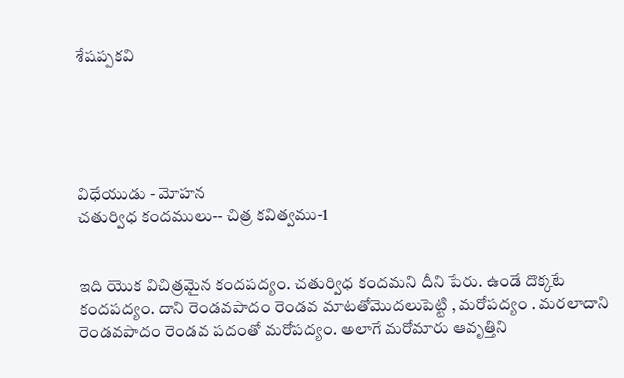శేషప్పకవి





విధేయుడు - మోహన
చతుర్విధ కందములు-- చిత్ర కవిత్వము-1


ఇది యొక విచిత్రమైన కందపద్యం. చతుర్విధ కందమని దీని పేరు. ఉండే దొక్కటే కందపద్యం. దాని రెండవపాదం రెండవ మాటతోమొదలుపెట్టి , మరోపద్యం . మరలాదాని రెండవపాదం రెండవ పదంతో మరోపద్యం. అలాగే మరోమారు ఆవృత్తిని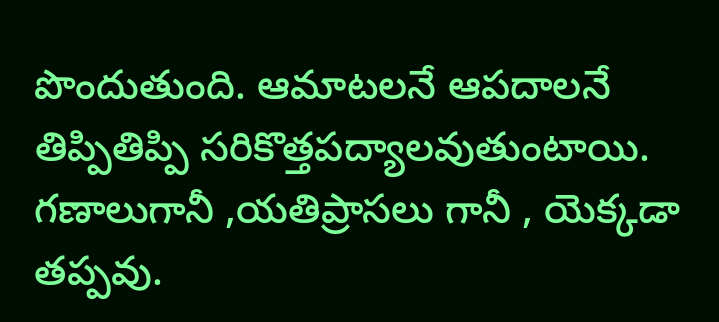పొందుతుంది. ఆమాటలనే ఆపదాలనే తిప్పితిప్పి సరికొత్తపద్యాలవుతుంటాయి. గణాలుగానీ ,యతిప్రాసలు గానీ , యెక్కడా తప్పవు.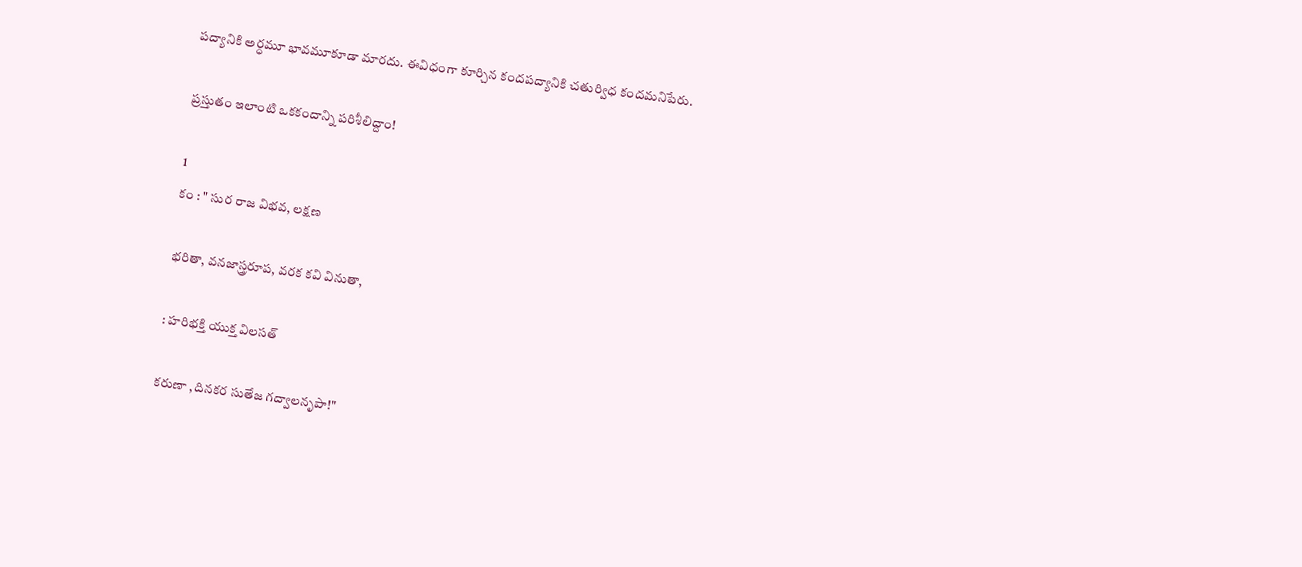పద్యానికి అర్ధమూ భావమూకూడా మారదు. ఈవిధంగా కూర్చిన కందపద్యానికి చతుర్విధ కందమనిపేరు.

ప్రస్తుతం ఇలాంటి ఒకకందాన్ని పరిశీలిద్దాం!

1
కం : " సుర రాజ విభవ, లక్షణ

భరితా, వనజాస్త్రరూప, వరక కవి వినుతా,

: హరిభక్తి యుక్త విలసత్

కరుణా ,దినకర సుతేజ గద్వాలనృపా!"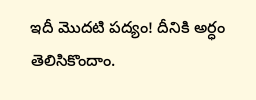ఇదీ మొదటి పద్యం! దీనికి అర్ధం తెలిసికొందాం.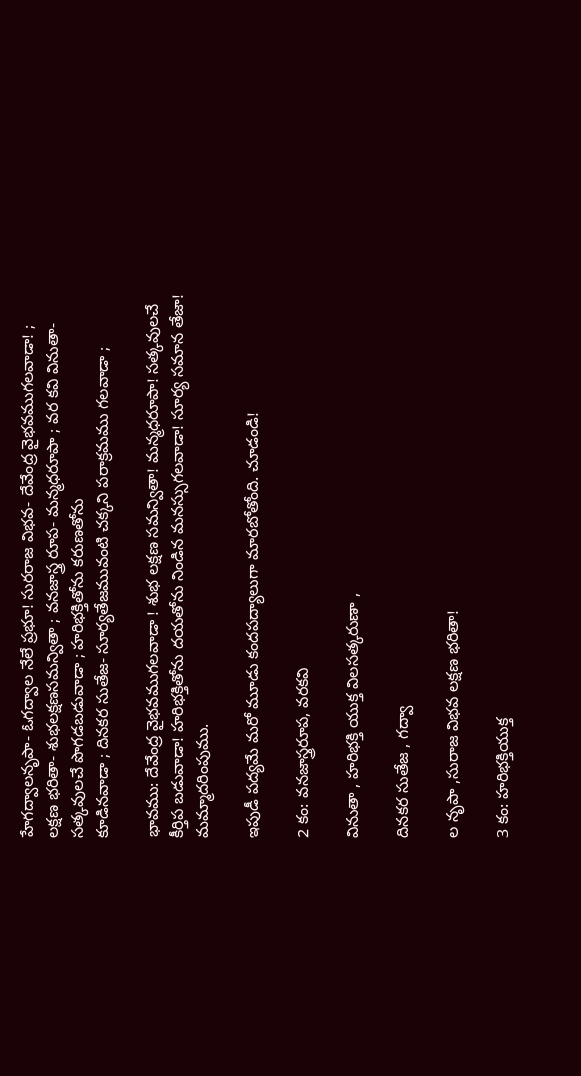హేగద్వాలనృపా- ఓగద్వాల నేలే ప్రభూ! సురరాజ విభవ- దేవేంద్ర వైభవముగలవాడా! ; లక్షణ భరితా- శుభలక్షణసమన్వితా ; వనజాస్త్ర రూప- మన్మధరూపా ; వర కవి వినుతా- సత్కవులచే పొగడబడువాడా ; హరిభక్తితోను కరుణతోను
కూడినవాడా ; దినకర సుతేజ- సూర్యతేజమువంటి చక్కని పరాక్రమము గలవాడా ;

భావము: దేవేంద్ర వైభవముగలవాడా ! శుభ లక్షణ సమన్వితా! మన్మధరూపా! సత్కవులచే కీర్తిప బడువాడా! హరిభక్తితోను దయతోను నిండిన మనస్సుగలవాడా! సూర్య సమాన తేజా! మమ్మాదరింపుము.

ఇపుడీ పద్యమే మరో మూడు కందపద్యాలుగా మారబోతోంది. చూడండి!

2 కం: వనజాస్త్రరూప, వరకవి

వినుతా , హరిభక్తి యుక్త విలసత్కరుణా ,

దినకర సుతేజ , గద్వా

ల నృపా ,సురాజ విభవ లక్షణ భరితా!

3 కం: హరిభక్తియుక్త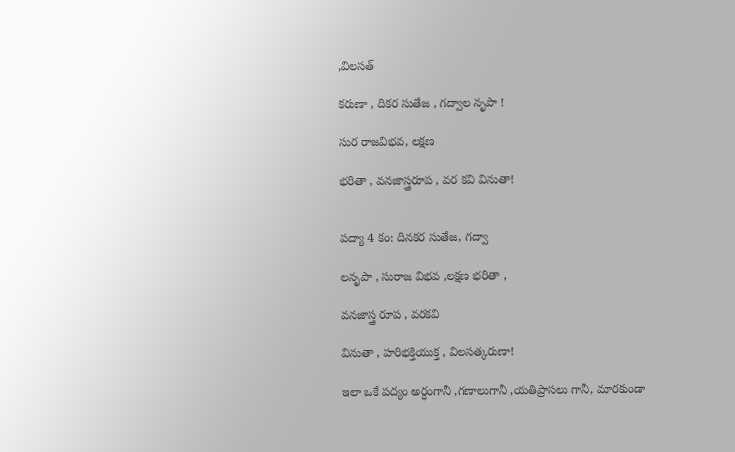,విలసత్

కరుణా , దికర సుతేజ , గద్వాల నృపా !

సుర రాజవిభవ, లక్షణ

భరితా , వనజాస్త్రరూప , వర కవి వినుతా!


పద్యా 4 కం: దినకర సుతేజ, గద్వా

లనృపా , సురాజ విభవ ,లక్షణ భరితా ,

వనజాస్త్ర రూప , వరకవి

వినుతా , హరిభక్తియుక్త , విలసత్కరుణా!

ఇలా ఒకే పద్యం అర్ధంగానీ ,గణాలుగానీ ,యతిప్రాసలు గానీ, మారకుండా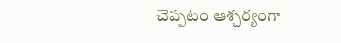చెప్పటం ఆశ్చర్యంగా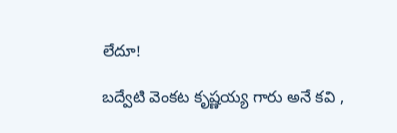లేదూ!

బద్వేటి వెంకట కృష్ణయ్య గారు అనే కవి ,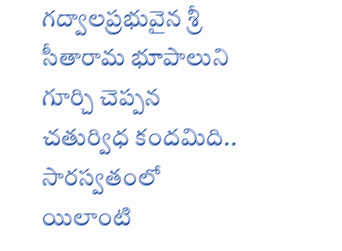గద్వాలప్రభువైన శ్రీ సీతారామ భూపాలుని గూర్చి చెప్పన చతుర్విధ కందమిది.. సారస్వతంలో యిలాంటి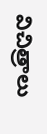విచిత్రాలు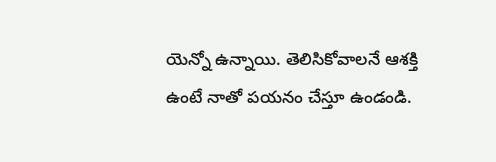యెన్నో ఉన్నాయి. తెలిసికోవాలనే ఆశక్తి ఉంటే నాతో పయనం చేస్తూ ఉండండి.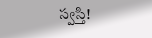స్వస్తి!